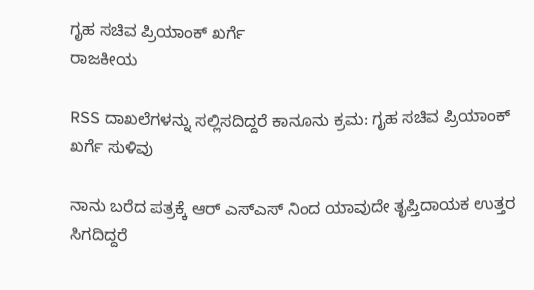ಗೃಹ ಸಚಿವ ಪ್ರಿಯಾಂಕ್ ಖರ್ಗೆ
ರಾಜಕೀಯ

RSS ದಾಖಲೆಗಳನ್ನು ಸಲ್ಲಿಸದಿದ್ದರೆ ಕಾನೂನು ಕ್ರಮ: ಗೃಹ ಸಚಿವ ಪ್ರಿಯಾಂಕ್ ಖರ್ಗೆ ಸುಳಿವು

ನಾನು ಬರೆದ ಪತ್ರಕ್ಕೆ ಆರ್ ಎಸ್ಎಸ್ ನಿಂದ ಯಾವುದೇ ತೃಪ್ತಿದಾಯಕ ಉತ್ತರ ಸಿಗದಿದ್ದರೆ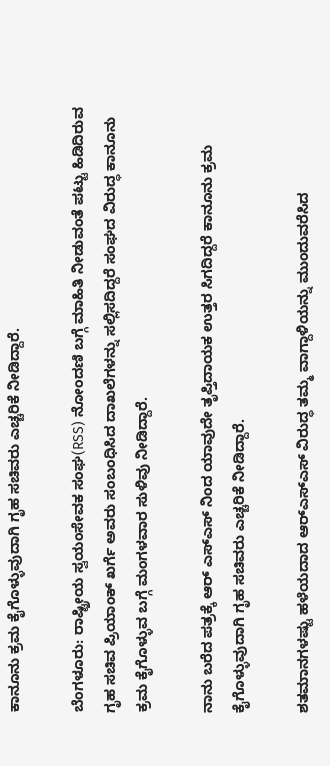ಕಾನೂನು ಕ್ರಮ ಕೈಗೊಳ್ಳುವುದಾಗಿ ಗೃಹ ಸಚಿವರು ಎಚ್ಚರಿಕೆ ನೀಡಿದ್ದಾರೆ.

ಬೆಂಗಳೂರು: ರಾಷ್ಟ್ರೀಯ ಸ್ವಯಂಸೇವಕ ಸಂಘ(RSS) ನೋಂದಣಿ ಬಗ್ಗೆ ಮಾಹಿತಿ ನೀಡುವಂತೆ ಪಟ್ಟು ಹಿಡಿದಿರುವ ಗೃಹ ಸಚಿವ ಪ್ರಿಯಾಂಕ್ ಖರ್ಗೆ ಅವರು ಸಂಬಂಧಿಸಿದ ದಾಖಲೆಗಳನ್ನು ಸಲ್ಲಿಸದಿದ್ದರೆ ಸಂಘದ ವಿರುದ್ಧ ಕಾನೂನು ಕ್ರಮ ಕೈಗೊಳ್ಳುವ ಬಗ್ಗೆ ಮಂಗಳವಾರ ಸುಳಿವು ನೀಡಿದ್ದಾರೆ.

ನಾನು ಬರೆದ ಪತ್ರಕ್ಕೆ ಆರ್ ಎಸ್ಎಸ್ ನಿಂದ ಯಾವುದೇ ತೃಪ್ತಿದಾಯಕ ಉತ್ತರ ಸಿಗದಿದ್ದರೆ ಕಾನೂನು ಕ್ರಮ ಕೈಗೊಳ್ಳುವುದಾಗಿ ಗೃಹ ಸಚಿವರು ಎಚ್ಚರಿಕೆ ನೀಡಿದ್ದಾರೆ.

ಶತಮಾನಗಳಷ್ಟು ಹಳೆಯದಾದ ಆರ್‌ಎಸ್‌ಎಸ್ ವಿರುದ್ಧ ತಮ್ಮ ವಾಗ್ದಾಳಿಯನ್ನು ಮುಂದುವರೆಸಿದ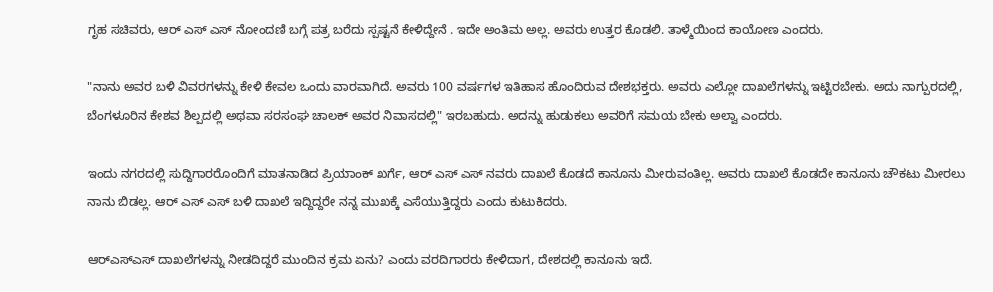ಗೃಹ ಸಚಿವರು, ಆರ್ ಎಸ್ ಎಸ್ ನೋಂದಣಿ ಬಗ್ಗೆ ಪತ್ರ ಬರೆದು ಸ್ಪಷ್ಟನೆ ಕೇಳಿದ್ದೇನೆ . ಇದೇ ಅಂತಿಮ ಅಲ್ಲ. ಅವರು ಉತ್ತರ ಕೊಡಲಿ. ತಾಳ್ಮೆಯಿಂದ ಕಾಯೋಣ ಎಂದರು.

"ನಾನು ಅವರ ಬಳಿ ವಿವರಗಳನ್ನು ಕೇಳಿ ಕೇವಲ ಒಂದು ವಾರವಾಗಿದೆ. ಅವರು 100 ವರ್ಷಗಳ ಇತಿಹಾಸ ಹೊಂದಿರುವ ದೇಶಭಕ್ತರು. ಅವರು ಎಲ್ಲೋ ದಾಖಲೆಗಳನ್ನು ಇಟ್ಟಿರಬೇಕು. ಅದು ನಾಗ್ಪುರದಲ್ಲಿ, ಬೆಂಗಳೂರಿನ ಕೇಶವ ಶಿಲ್ಪದಲ್ಲಿ ಅಥವಾ ಸರಸಂಘ ಚಾಲಕ್ ಅವರ ನಿವಾಸದಲ್ಲಿ" ಇರಬಹುದು. ಅದನ್ನು ಹುಡುಕಲು ಅವರಿಗೆ ಸಮಯ ಬೇಕು ಅಲ್ವಾ ಎಂದರು.

ಇಂದು ನಗರದಲ್ಲಿ ಸುದ್ದಿಗಾರರೊಂದಿಗೆ ಮಾತನಾಡಿದ ಪ್ರಿಯಾಂಕ್ ಖರ್ಗೆ, ಆರ್ ಎಸ್ ಎಸ್ ನವರು ದಾಖಲೆ ಕೊಡದೆ ಕಾನೂನು ಮೀರುವಂತಿಲ್ಲ. ಅವರು ದಾಖಲೆ ಕೊಡದೇ ಕಾನೂನು ಚೌಕಟು ಮೀರಲು ನಾನು ಬಿಡಲ್ಲ. ಆರ್ ಎಸ್ ಎಸ್ ಬಳಿ ದಾಖಲೆ ಇದ್ದಿದ್ದರೇ ನನ್ನ ಮುಖಕ್ಕೆ ಎಸೆಯುತ್ತಿದ್ದರು ಎಂದು ಕುಟುಕಿದರು.

ಆರ್‌ಎಸ್‌ಎಸ್ ದಾಖಲೆಗಳನ್ನು ನೀಡದಿದ್ದರೆ ಮುಂದಿನ ಕ್ರಮ ಏನು? ಎಂದು ವರದಿಗಾರರು ಕೇಳಿದಾಗ, ದೇಶದಲ್ಲಿ ಕಾನೂನು ಇದೆ.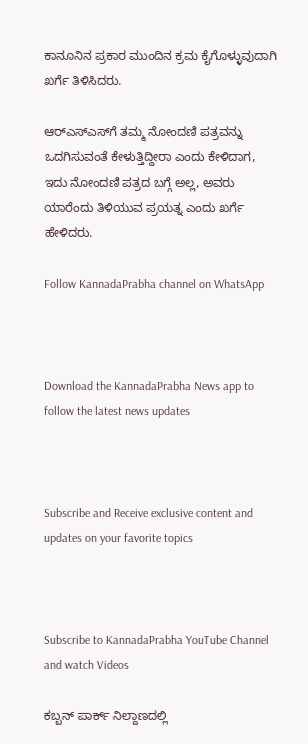ಕಾನೂನಿನ ಪ್ರಕಾರ ಮುಂದಿನ ಕ್ರಮ ಕೈಗೊಳ್ಳುವುದಾಗಿ ಖರ್ಗೆ ತಿಳಿಸಿದರು.

ಆರ್‌ಎಸ್‌ಎಸ್‌ಗೆ ತಮ್ಮ ನೋಂದಣಿ ಪತ್ರವನ್ನು ಒದಗಿಸುವಂತೆ ಕೇಳುತ್ತಿದ್ದೀರಾ ಎಂದು ಕೇಳಿದಾಗ, ಇದು ನೋಂದಣಿ ಪತ್ರದ ಬಗ್ಗೆ ಅಲ್ಲ, ಅವರು ಯಾರೆಂದು ತಿಳಿಯುವ ಪ್ರಯತ್ನ ಎಂದು ಖರ್ಗೆ ಹೇಳಿದರು.

Follow KannadaPrabha channel on WhatsApp



Download the KannadaPrabha News app to follow the latest news updates



Subscribe and Receive exclusive content and updates on your favorite topics



Subscribe to KannadaPrabha YouTube Channel and watch Videos

ಕಬ್ಬನ್‌ ಪಾರ್ಕ್‌ ನಿಲ್ದಾಣದಲ್ಲಿ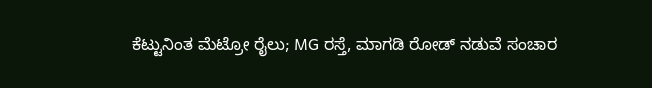ಕೆಟ್ಟುನಿಂತ ಮೆಟ್ರೋ ರೈಲು; MG ರಸ್ತೆ, ಮಾಗಡಿ ರೋಡ್ ನಡುವೆ ಸಂಚಾರ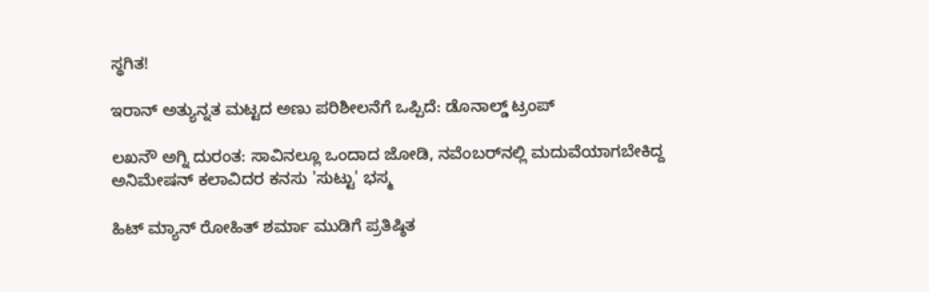ಸ್ಥಗಿತ!

ಇರಾನ್ ಅತ್ಯುನ್ನತ ಮಟ್ಟದ ಅಣು ಪರಿಶೀಲನೆಗೆ ಒಪ್ಪಿದೆ: ಡೊನಾಲ್ಡ್ ಟ್ರಂಪ್

ಲಖನೌ ಅಗ್ನಿ ದುರಂತ: ಸಾವಿನಲ್ಲೂ ಒಂದಾದ ಜೋಡಿ, ನವೆಂಬರ್‌ನಲ್ಲಿ ಮದುವೆಯಾಗಬೇಕಿದ್ದ ಅನಿಮೇಷನ್ ಕಲಾವಿದರ ಕನಸು 'ಸುಟ್ಟು' ಭಸ್ಮ

ಹಿಟ್ ಮ್ಯಾನ್ ರೋಹಿತ್ ಶರ್ಮಾ ಮುಡಿಗೆ ಪ್ರತಿಷ್ಠಿತ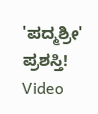'ಪದ್ಮಶ್ರೀ' ಪ್ರಶಸ್ತಿ! Video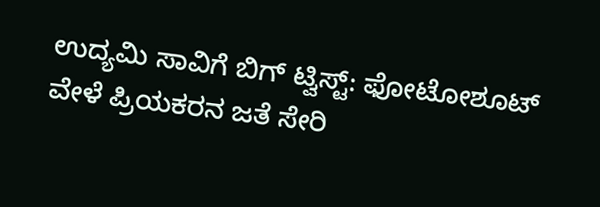ಉದ್ಯಮಿ ಸಾವಿಗೆ ಬಿಗ್ ಟ್ವಿಸ್ಟ್: ಫೋಟೋಶೂಟ್‌ ವೇಳೆ ಪ್ರಿಯಕರನ ಜತೆ ಸೇರಿ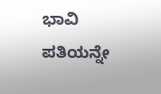ಭಾವಿ ಪತಿಯನ್ನೇ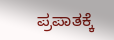ಪ್ರಪಾತಕ್ಕೆ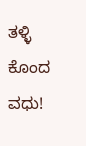ತಳ್ಳಿ ಕೊಂದ ವಧು!